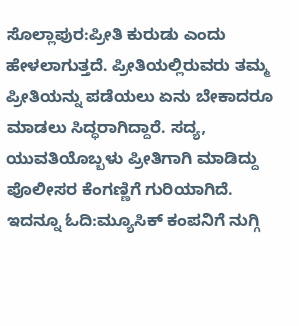ಸೊಲ್ಲಾಪುರ:ಪ್ರೀತಿ ಕುರುಡು ಎಂದು ಹೇಳಲಾಗುತ್ತದೆ. ಪ್ರೀತಿಯಲ್ಲಿರುವರು ತಮ್ಮ ಪ್ರೀತಿಯನ್ನು ಪಡೆಯಲು ಏನು ಬೇಕಾದರೂ ಮಾಡಲು ಸಿದ್ಧರಾಗಿದ್ದಾರೆ. ಸದ್ಯ, ಯುವತಿಯೊಬ್ಬಳು ಪ್ರೀತಿಗಾಗಿ ಮಾಡಿದ್ದು ಪೊಲೀಸರ ಕೆಂಗಣ್ಣಿಗೆ ಗುರಿಯಾಗಿದೆ.
ಇದನ್ನೂ ಓದಿ:ಮ್ಯೂಸಿಕ್ ಕಂಪನಿಗೆ ನುಗ್ಗಿ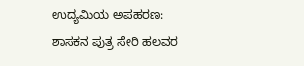ಉದ್ಯಮಿಯ ಅಪಹರಣ: ಶಾಸಕನ ಪುತ್ರ ಸೇರಿ ಹಲವರ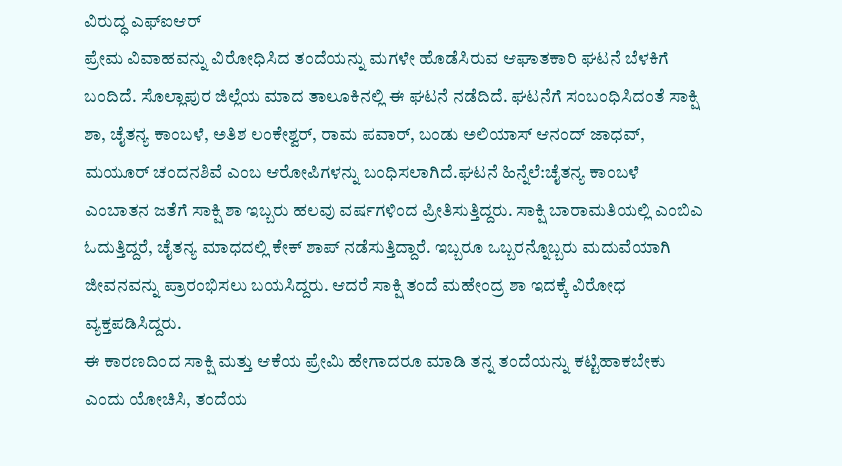ವಿರುದ್ಧ ಎಫ್ಐಆರ್
ಪ್ರೇಮ ವಿವಾಹವನ್ನು ವಿರೋಧಿಸಿದ ತಂದೆಯನ್ನು ಮಗಳೇ ಹೊಡೆಸಿರುವ ಆಘಾತಕಾರಿ ಘಟನೆ ಬೆಳಕಿಗೆ ಬಂದಿದೆ. ಸೊಲ್ಲಾಪುರ ಜಿಲ್ಲೆಯ ಮಾದ ತಾಲೂಕಿನಲ್ಲಿ ಈ ಘಟನೆ ನಡೆದಿದೆ. ಘಟನೆಗೆ ಸಂಬಂಧಿಸಿದಂತೆ ಸಾಕ್ಷಿ ಶಾ, ಚೈತನ್ಯ ಕಾಂಬಳೆ, ಅತಿಶ ಲಂಕೇಶ್ವರ್, ರಾಮ ಪವಾರ್, ಬಂಡು ಅಲಿಯಾಸ್ ಆನಂದ್ ಜಾಧವ್, ಮಯೂರ್ ಚಂದನಶಿವೆ ಎಂಬ ಆರೋಪಿಗಳನ್ನು ಬಂಧಿಸಲಾಗಿದೆ.ಘಟನೆ ಹಿನ್ನೆಲೆ:ಚೈತನ್ಯ ಕಾಂಬಳೆ ಎಂಬಾತನ ಜತೆಗೆ ಸಾಕ್ಷಿ ಶಾ ಇಬ್ಬರು ಹಲವು ವರ್ಷಗಳಿಂದ ಪ್ರೀತಿಸುತ್ತಿದ್ದರು. ಸಾಕ್ಷಿ ಬಾರಾಮತಿಯಲ್ಲಿ ಎಂಬಿಎ ಓದುತ್ತಿದ್ದರೆ, ಚೈತನ್ಯ ಮಾಧದಲ್ಲಿ ಕೇಕ್ ಶಾಪ್ ನಡೆಸುತ್ತಿದ್ದಾರೆ. ಇಬ್ಬರೂ ಒಬ್ಬರನ್ನೊಬ್ಬರು ಮದುವೆಯಾಗಿ ಜೀವನವನ್ನು ಪ್ರಾರಂಭಿಸಲು ಬಯಸಿದ್ದರು. ಆದರೆ ಸಾಕ್ಷಿ ತಂದೆ ಮಹೇಂದ್ರ ಶಾ ಇದಕ್ಕೆ ವಿರೋಧ ವ್ಯಕ್ತಪಡಿಸಿದ್ದರು.
ಈ ಕಾರಣದಿಂದ ಸಾಕ್ಷಿ ಮತ್ತು ಆಕೆಯ ಪ್ರೇಮಿ ಹೇಗಾದರೂ ಮಾಡಿ ತನ್ನ ತಂದೆಯನ್ನು ಕಟ್ಟಿಹಾಕಬೇಕು ಎಂದು ಯೋಚಿಸಿ, ತಂದೆಯ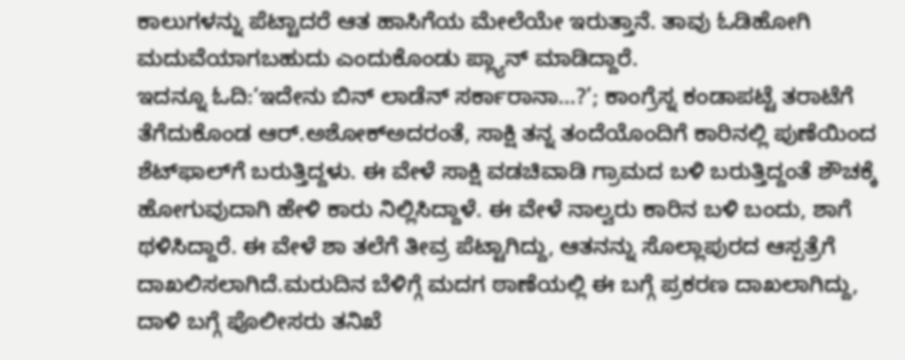ಕಾಲುಗಳನ್ನು ಪೆಟ್ಟಾದರೆ ಆತ ಹಾಸಿಗೆಯ ಮೇಲೆಯೇ ಇರುತ್ತಾನೆ. ತಾವು ಓಡಿಹೋಗಿ ಮದುವೆಯಾಗಬಹುದು ಎಂದುಕೊಂಡು ಪ್ಲ್ಯಾನ್ ಮಾಡಿದ್ದಾರೆ.
ಇದನ್ನೂ ಓದಿ:‘ಇದೇನು ಬಿನ್ ಲಾಡೆನ್ ಸರ್ಕಾರಾನಾ…?’; ಕಾಂಗ್ರೆಸ್ನ ಕಂಡಾಪಟ್ಟೆ ತರಾಟೆಗೆ ತೆಗೆದುಕೊಂಡ ಆರ್.ಅಶೋಕ್ಅದರಂತೆ, ಸಾಕ್ಷಿ ತನ್ನ ತಂದೆಯೊಂದಿಗೆ ಕಾರಿನಲ್ಲಿ ಪುಣೆಯಿಂದ ಶೆಟ್‌ಫಾಲ್‌ಗೆ ಬರುತ್ತಿದ್ದಳು. ಈ ವೇಳೆ ಸಾಕ್ಷಿ ವಡಚಿವಾಡಿ ಗ್ರಾಮದ ಬಳಿ ಬರುತ್ತಿದ್ದಂತೆ ಶೌಚಕ್ಕೆ ಹೋಗುವುದಾಗಿ ಹೇಳಿ ಕಾರು ನಿಲ್ಲಿಸಿದ್ದಾಳೆ. ಈ ವೇಳೆ ನಾಲ್ವರು ಕಾರಿನ ಬಳಿ ಬಂದು, ಶಾಗೆ ಥಳಿಸಿದ್ದಾರೆ. ಈ ವೇಳೆ ಶಾ ತಲೆಗೆ ತೀವ್ರ ಪೆಟ್ಟಾಗಿದ್ದು, ಆತನನ್ನು ಸೊಲ್ಲಾಪುರದ ಆಸ್ಪತ್ರೆಗೆ ದಾಖಲಿಸಲಾಗಿದೆ.ಮರುದಿನ ಬೆಳಿಗ್ಗೆ ಮದಗ ಠಾಣೆಯಲ್ಲಿ ಈ ಬಗ್ಗೆ ಪ್ರಕರಣ ದಾಖಲಾಗಿದ್ದು, ದಾಳಿ ಬಗ್ಗೆ ಪೊಲೀಸರು ತನಿಖೆ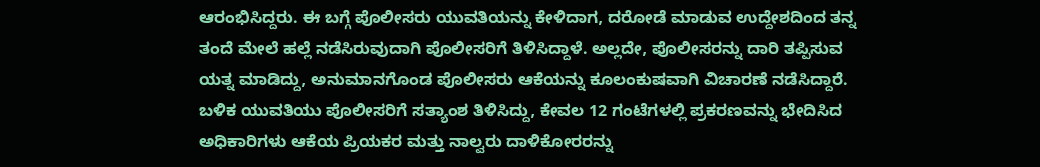ಆರಂಭಿಸಿದ್ದರು. ಈ ಬಗ್ಗೆ ಪೊಲೀಸರು ಯುವತಿಯನ್ನು ಕೇಳಿದಾಗ, ದರೋಡೆ ಮಾಡುವ ಉದ್ದೇಶದಿಂದ ತನ್ನ ತಂದೆ ಮೇಲೆ ಹಲ್ಲೆ ನಡೆಸಿರುವುದಾಗಿ ಪೊಲೀಸರಿಗೆ ತಿಳಿಸಿದ್ದಾಳೆ. ಅಲ್ಲದೇ, ಪೊಲೀಸರನ್ನು ದಾರಿ ತಪ್ಪಿಸುವ ಯತ್ನ ಮಾಡಿದ್ದು, ಅನುಮಾನಗೊಂಡ ಪೊಲೀಸರು ಆಕೆಯನ್ನು ಕೂಲಂಕುಷವಾಗಿ ವಿಚಾರಣೆ ನಡೆಸಿದ್ದಾರೆ. ಬಳಿಕ ಯುವತಿಯು ಪೊಲೀಸರಿಗೆ ಸತ್ಯಾಂಶ ತಿಳಿಸಿದ್ದು, ಕೇವಲ 12 ಗಂಟೆಗಳಲ್ಲಿ ಪ್ರಕರಣವನ್ನು ಭೇದಿಸಿದ ಅಧಿಕಾರಿಗಳು ಆಕೆಯ ಪ್ರಿಯಕರ ಮತ್ತು ನಾಲ್ವರು ದಾಳಿಕೋರರನ್ನು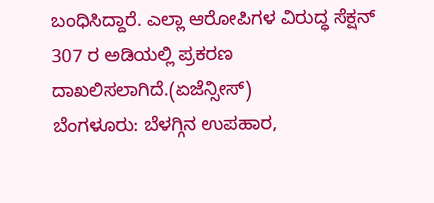ಬಂಧಿಸಿದ್ದಾರೆ. ಎಲ್ಲಾ ಆರೋಪಿಗಳ ವಿರುದ್ಧ ಸೆಕ್ಷನ್ 307 ರ ಅಡಿಯಲ್ಲಿ ಪ್ರಕರಣ ದಾಖಲಿಸಲಾಗಿದೆ.(ಏಜೆನ್ಸೀಸ್)
ಬೆಂಗಳೂರು: ಬೆಳಗ್ಗಿನ ಉಪಹಾರ,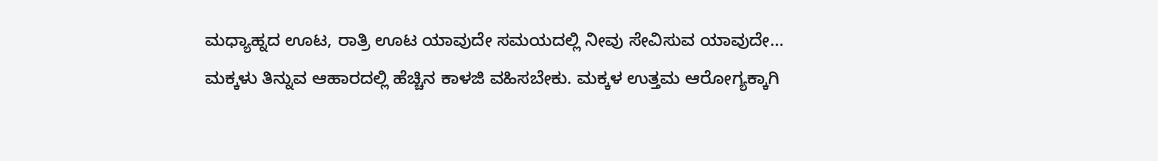ಮಧ್ಯಾಹ್ನದ ಊಟ, ರಾತ್ರಿ ಊಟ ಯಾವುದೇ ಸಮಯದಲ್ಲಿ ನೀವು ಸೇವಿಸುವ ಯಾವುದೇ…
ಮಕ್ಕಳು ತಿನ್ನುವ ಆಹಾರದಲ್ಲಿ ಹೆಚ್ಚಿನ ಕಾಳಜಿ ವಹಿಸಬೇಕು. ಮಕ್ಕಳ ಉತ್ತಮ ಆರೋಗ್ಯಕ್ಕಾಗಿ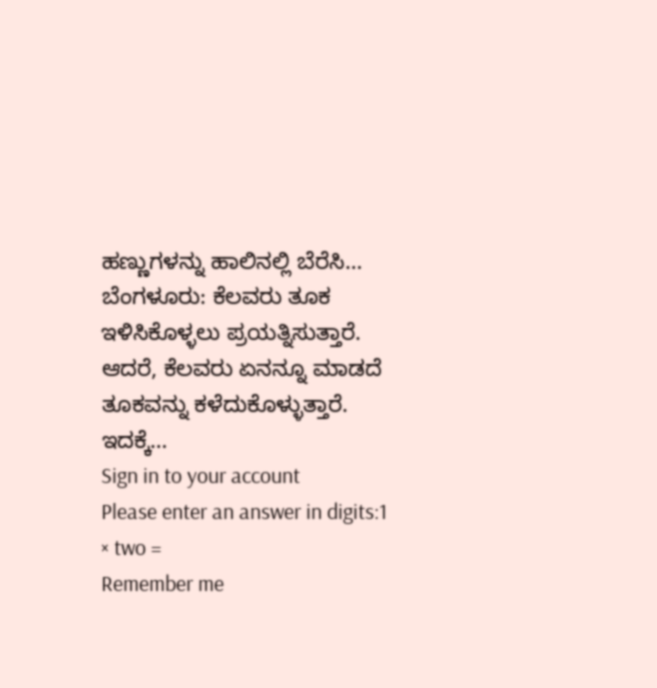ಹಣ್ಣುಗಳನ್ನು ಹಾಲಿನಲ್ಲಿ ಬೆರೆಸಿ…
ಬೆಂಗಳೂರು: ಕೆಲವರು ತೂಕ ಇಳಿಸಿಕೊಳ್ಳಲು ಪ್ರಯತ್ನಿಸುತ್ತಾರೆ. ಆದರೆ, ಕೆಲವರು ಏನನ್ನೂ ಮಾಡದೆ ತೂಕವನ್ನು ಕಳೆದುಕೊಳ್ಳುತ್ತಾರೆ. ಇದಕ್ಕೆ…
Sign in to your account
Please enter an answer in digits:1 × two =
Remember me